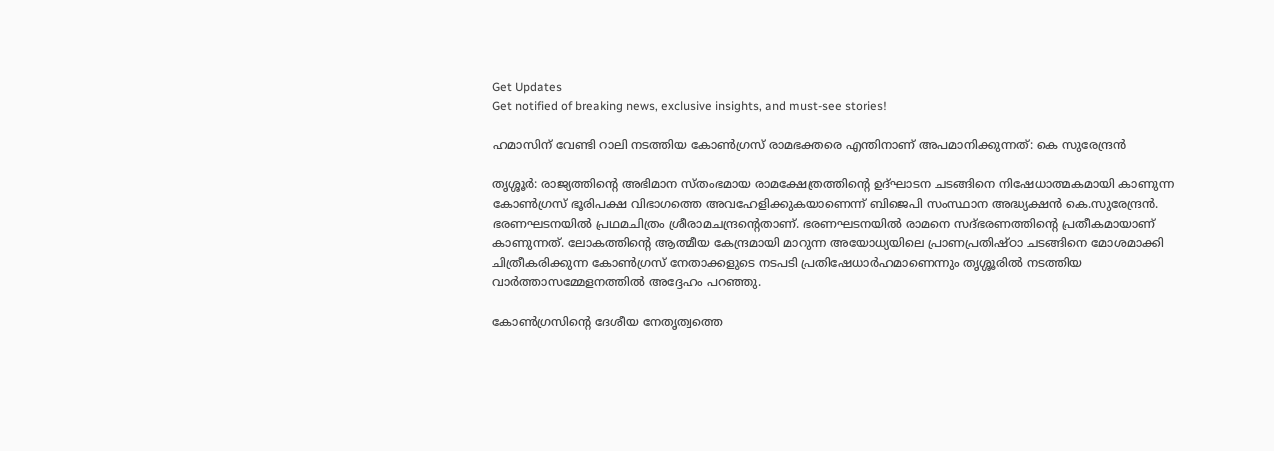Get Updates
Get notified of breaking news, exclusive insights, and must-see stories!

ഹമാസിന് വേണ്ടി റാലി നടത്തിയ കോൺഗ്രസ് രാമഭക്തരെ എന്തിനാണ് അപമാനിക്കുന്നത്: കെ സുരേന്ദ്രന്‍

തൃശ്ശൂർ: രാജ്യത്തിന്റെ അഭിമാന സ്തംഭമായ രാമക്ഷേത്രത്തിന്റെ ഉദ്ഘാടന ചടങ്ങിനെ നിഷേധാത്മകമായി കാണുന്ന കോൺഗ്രസ് ഭൂരിപക്ഷ വിഭാഗത്തെ അവഹേളിക്കുകയാണെന്ന് ബിജെപി സംസ്ഥാന അദ്ധ്യക്ഷൻ കെ.സുരേന്ദ്രൻ. ഭരണഘടനയിൽ പ്രഥമചിത്രം ശ്രീരാമചന്ദ്രന്റെതാണ്. ഭരണഘടനയിൽ രാമനെ സദ്ഭരണത്തിന്റെ പ്രതീകമായാണ് കാണുന്നത്. ലോകത്തിന്റെ ആത്മീയ കേന്ദ്രമായി മാറുന്ന അയോധ്യയിലെ പ്രാണപ്രതിഷ്ഠാ ചടങ്ങിനെ മോശമാക്കി ചിത്രീകരിക്കുന്ന കോൺഗ്രസ് നേതാക്കളുടെ നടപടി പ്രതിഷേധാർഹമാണെന്നും തൃശ്ശൂരിൽ നടത്തിയ വാർത്താസമ്മേളനത്തിൽ അദ്ദേഹം പറഞ്ഞു.

കോൺഗ്രസിന്റെ ദേശീയ നേതൃത്വത്തെ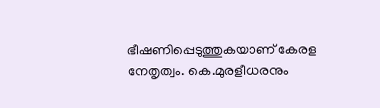ഭീഷണിപ്പെടുത്തുകയാണ് കേരള നേതൃത്വം. കെ.മുരളീധരനും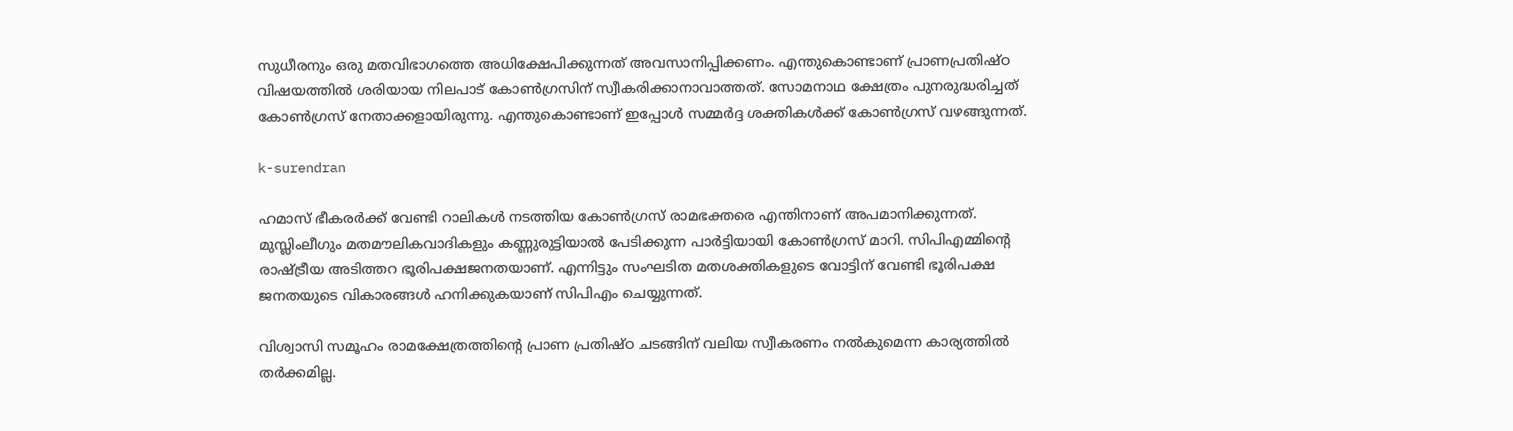സുധീരനും ഒരു മതവിഭാഗത്തെ അധിക്ഷേപിക്കുന്നത് അവസാനിപ്പിക്കണം. എന്തുകൊണ്ടാണ് പ്രാണപ്രതിഷ്ഠ വിഷയത്തിൽ ശരിയായ നിലപാട് കോൺഗ്രസിന് സ്വീകരിക്കാനാവാത്തത്. സോമനാഥ ക്ഷേത്രം പുനരുദ്ധരിച്ചത് കോൺഗ്രസ് നേതാക്കളായിരുന്നു. എന്തുകൊണ്ടാണ് ഇപ്പോൾ സമ്മർദ്ദ ശക്തികൾക്ക് കോൺഗ്രസ് വഴങ്ങുന്നത്.

k-surendran

ഹമാസ് ഭീകരർക്ക് വേണ്ടി റാലികൾ നടത്തിയ കോൺഗ്രസ് രാമഭക്തരെ എന്തിനാണ് അപമാനിക്കുന്നത്. മുസ്ലിംലീഗും മതമൗലികവാദികളും കണ്ണുരുട്ടിയാൽ പേടിക്കുന്ന പാർട്ടിയായി കോൺഗ്രസ് മാറി. സിപിഎമ്മിന്റെ രാഷ്ട്രീയ അടിത്തറ ഭൂരിപക്ഷജനതയാണ്. എന്നിട്ടും സംഘടിത മതശക്തികളുടെ വോട്ടിന് വേണ്ടി ഭൂരിപക്ഷ ജനതയുടെ വികാരങ്ങൾ ഹനിക്കുകയാണ് സിപിഎം ചെയ്യുന്നത്.

വിശ്വാസി സമൂഹം രാമക്ഷേത്രത്തിന്റെ പ്രാണ പ്രതിഷ്ഠ ചടങ്ങിന് വലിയ സ്വീകരണം നൽകുമെന്ന കാര്യത്തിൽ തർക്കമില്ല.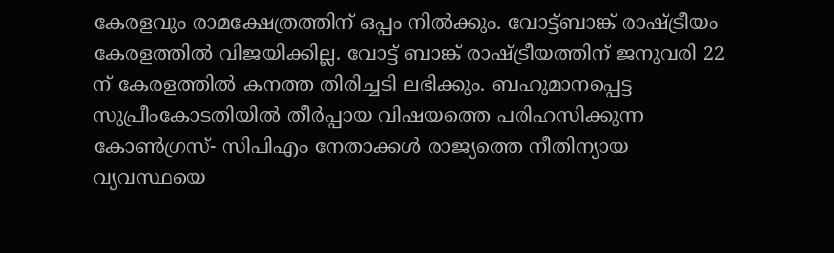കേരളവും രാമക്ഷേത്രത്തിന് ഒപ്പം നിൽക്കും. വോട്ട്ബാങ്ക് രാഷ്ട്രീയം കേരളത്തിൽ വിജയിക്കില്ല. വോട്ട് ബാങ്ക് രാഷ്ട്രീയത്തിന് ജനുവരി 22 ന് കേരളത്തിൽ കനത്ത തിരിച്ചടി ലഭിക്കും. ബഹുമാനപ്പെട്ട സുപ്രീംകോടതിയിൽ തീർപ്പായ വിഷയത്തെ പരിഹസിക്കുന്ന കോൺഗ്രസ്- സിപിഎം നേതാക്കൾ രാജ്യത്തെ നീതിന്യായ വ്യവസ്ഥയെ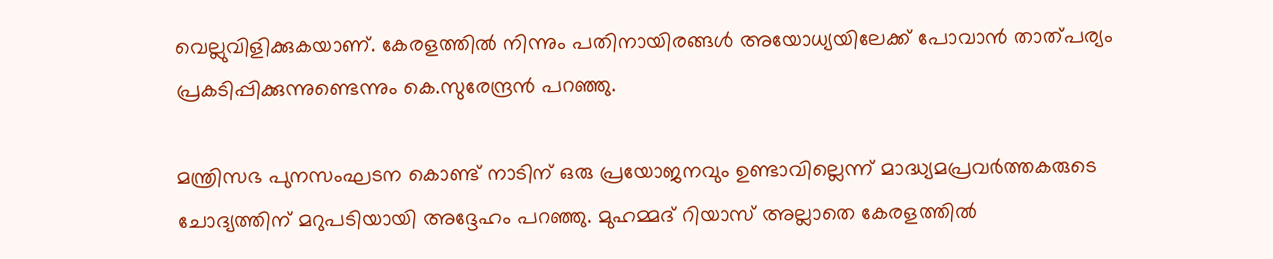വെല്ലുവിളിക്കുകയാണ്. കേരളത്തിൽ നിന്നും പതിനായിരങ്ങൾ അയോധ്യയിലേക്ക് പോവാൻ താത്പര്യം പ്രകടിപ്പിക്കുന്നുണ്ടെന്നും കെ.സുരേന്ദ്രൻ പറഞ്ഞു.

മന്ത്രിസഭ പുനസംഘടന കൊണ്ട് നാടിന് ഒരു പ്രയോജനവും ഉണ്ടാവില്ലെന്ന് മാദ്ധ്യമപ്രവർത്തകരുടെ ചോദ്യത്തിന് മറുപടിയായി അദ്ദേഹം പറഞ്ഞു. മുഹമ്മദ് റിയാസ് അല്ലാതെ കേരളത്തിൽ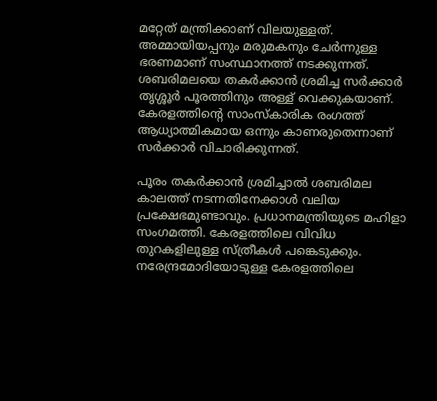മറ്റേത് മന്ത്രിക്കാണ് വിലയുള്ളത്. അമ്മായിയപ്പനും മരുമകനും ചേർന്നുള്ള ഭരണമാണ് സംസ്ഥാനത്ത് നടക്കുന്നത്. ശബരിമലയെ തകർക്കാൻ ശ്രമിച്ച സർക്കാർ തൃശ്ശൂർ പൂരത്തിനും അള്ള് വെക്കുകയാണ്. കേരളത്തിന്റെ സാംസ്കാരിക രംഗത്ത് ആധ്യാത്മികമായ ഒന്നും കാണരുതെന്നാണ് സർക്കാർ വിചാരിക്കുന്നത്.

പൂരം തകർക്കാൻ ശ്രമിച്ചാൽ ശബരിമല കാലത്ത് നടന്നതിനേക്കാൾ വലിയ പ്രക്ഷേഭമുണ്ടാവും. പ്രധാനമന്ത്രിയുടെ മഹിളാ സംഗമത്തി. കേരളത്തിലെ വിവിധ തുറകളിലുള്ള സ്ത്രീകൾ പങ്കെടുക്കും. നരേന്ദ്രമോദിയോടുള്ള കേരളത്തിലെ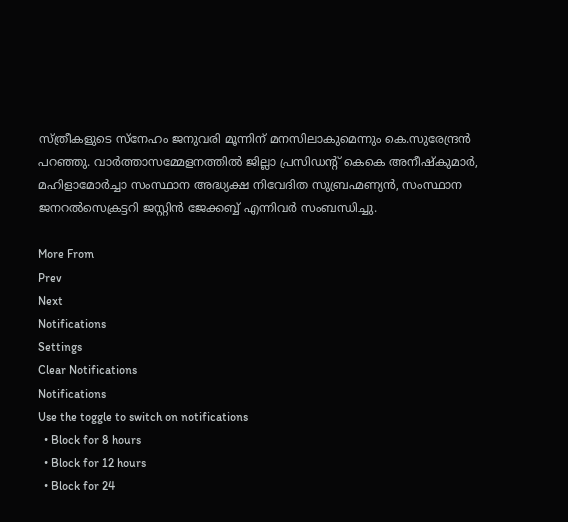സ്ത്രീകളുടെ സ്നേഹം ജനുവരി മൂന്നിന് മനസിലാകുമെന്നും കെ.സുരേന്ദ്രൻ പറഞ്ഞു. വാർത്താസമ്മേളനത്തിൽ ജില്ലാ പ്രസിഡന്റ് കെകെ അനീഷ്കുമാർ, മഹിളാമോർച്ചാ സംസ്ഥാന അദ്ധ്യക്ഷ നിവേദിത സുബ്രഹ്മണ്യൻ, സംസ്ഥാന ജനറൽസെക്രട്ടറി ജസ്റ്റിൻ ജേക്കബ്ബ് എന്നിവർ സംബന്ധിച്ചു.

More From
Prev
Next
Notifications
Settings
Clear Notifications
Notifications
Use the toggle to switch on notifications
  • Block for 8 hours
  • Block for 12 hours
  • Block for 24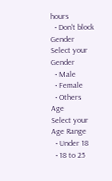hours
  • Don't block
Gender
Select your Gender
  • Male
  • Female
  • Others
Age
Select your Age Range
  • Under 18
  • 18 to 25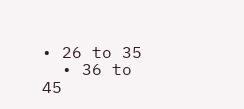• 26 to 35
  • 36 to 45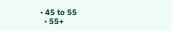• 45 to 55
  • 55+